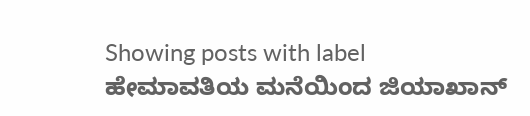Showing posts with label ಹೇಮಾವತಿಯ ಮನೆಯಿಂದ ಜಿಯಾಖಾನ್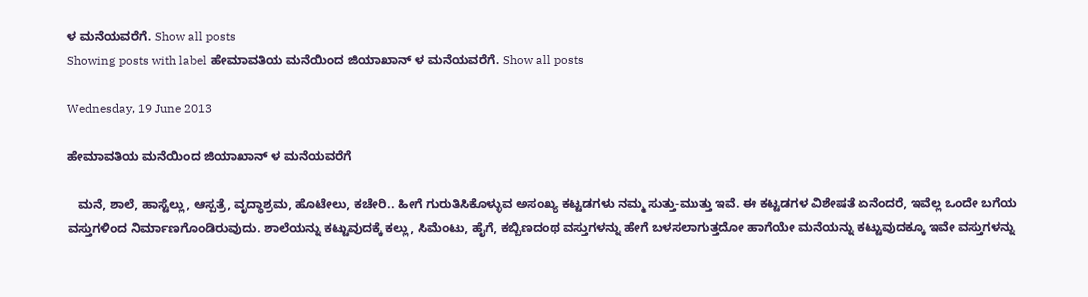ಳ ಮನೆಯವರೆಗೆ. Show all posts
Showing posts with label ಹೇಮಾವತಿಯ ಮನೆಯಿಂದ ಜಿಯಾಖಾನ್ ಳ ಮನೆಯವರೆಗೆ. Show all posts

Wednesday, 19 June 2013

ಹೇಮಾವತಿಯ ಮನೆಯಿಂದ ಜಿಯಾಖಾನ್ ಳ ಮನೆಯವರೆಗೆ

   ಮನೆ, ಶಾಲೆ, ಹಾಸ್ಟೆಲ್ಲು, ಆಸ್ಪತ್ರೆ, ವೃದ್ಧಾಶ್ರಮ, ಹೊಟೇಲು, ಕಚೇರಿ.. ಹೀಗೆ ಗುರುತಿಸಿಕೊಳ್ಳುವ ಅಸಂಖ್ಯ ಕಟ್ಟಡಗಳು ನಮ್ಮ ಸುತ್ತು-ಮುತ್ತು ಇವೆ. ಈ ಕಟ್ಟಡಗಳ ವಿಶೇಷತೆ ಏನೆಂದರೆ, ಇವೆಲ್ಲ ಒಂದೇ ಬಗೆಯ ವಸ್ತುಗಳಿಂದ ನಿರ್ಮಾಣಗೊಂಡಿರುವುದು. ಶಾಲೆಯನ್ನು ಕಟ್ಟುವುದಕ್ಕೆ ಕಲ್ಲು, ಸಿಮೆಂಟು, ಹೈಗೆ, ಕಬ್ಬಿಣದಂಥ ವಸ್ತುಗಳನ್ನು ಹೇಗೆ ಬಳಸಲಾಗುತ್ತದೋ ಹಾಗೆಯೇ ಮನೆಯನ್ನು ಕಟ್ಟುವುದಕ್ಕೂ ಇವೇ ವಸ್ತುಗಳನ್ನು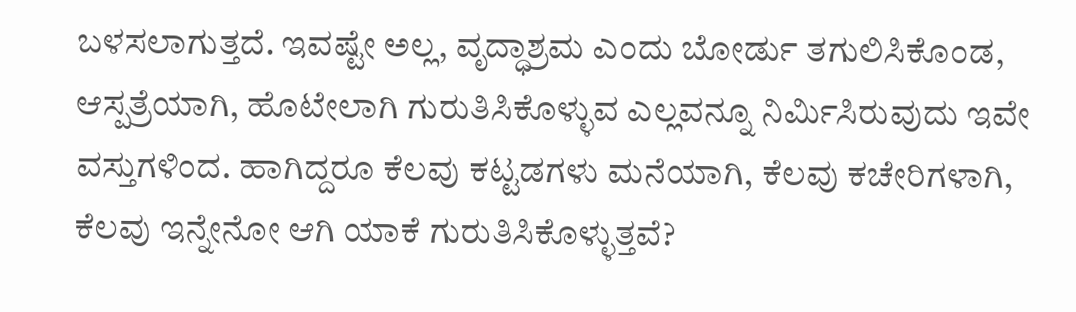ಬಳಸಲಾಗುತ್ತದೆ. ಇವಷ್ಟೇ ಅಲ್ಲ, ವೃದ್ಧಾಶ್ರಮ ಎಂದು ಬೋರ್ಡು ತಗುಲಿಸಿಕೊಂಡ, ಆಸ್ಪತ್ರೆಯಾಗಿ, ಹೊಟೇಲಾಗಿ ಗುರುತಿಸಿಕೊಳ್ಳುವ ಎಲ್ಲವನ್ನೂ ನಿರ್ಮಿಸಿರುವುದು ಇವೇ ವಸ್ತುಗಳಿಂದ. ಹಾಗಿದ್ದರೂ ಕೆಲವು ಕಟ್ಟಡಗಳು ಮನೆಯಾಗಿ, ಕೆಲವು ಕಚೇರಿಗಳಾಗಿ, ಕೆಲವು ಇನ್ನೇನೋ ಆಗಿ ಯಾಕೆ ಗುರುತಿಸಿಕೊಳ್ಳುತ್ತವೆ?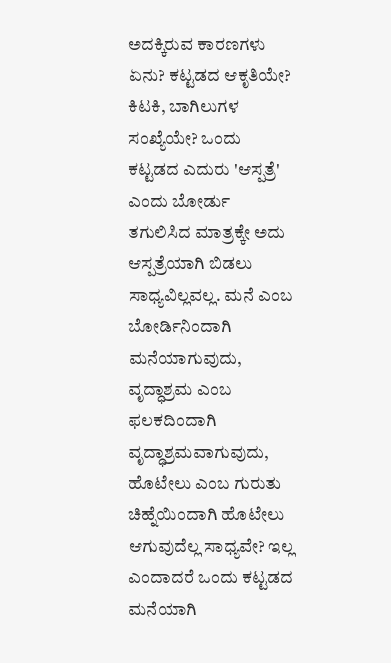ಅದಕ್ಕಿರುವ ಕಾರಣಗಳು ಏನು? ಕಟ್ಟಡದ ಆಕೃತಿಯೇ? ಕಿಟಕಿ, ಬಾಗಿಲುಗಳ ಸಂಖ್ಯೆಯೇ? ಒಂದು ಕಟ್ಟಡದ ಎದುರು 'ಆಸ್ಪತ್ರೆ' ಎಂದು ಬೋರ್ಡು ತಗುಲಿಸಿದ ಮಾತ್ರಕ್ಕೇ ಅದು ಆಸ್ಪತ್ರೆಯಾಗಿ ಬಿಡಲು ಸಾಧ್ಯವಿಲ್ಲವಲ್ಲ. ಮನೆ ಎಂಬ ಬೋರ್ಡಿನಿಂದಾಗಿ ಮನೆಯಾಗುವುದು, ವೃದ್ಧಾಶ್ರಮ ಎಂಬ ಫಲಕದಿಂದಾಗಿ ವೃದ್ಧಾಶ್ರಮವಾಗುವುದು, ಹೊಟೇಲು ಎಂಬ ಗುರುತು ಚಿಹ್ನೆಯಿಂದಾಗಿ ಹೊಟೇಲು ಆಗುವುದೆಲ್ಲ ಸಾಧ್ಯವೇ? ಇಲ್ಲ ಎಂದಾದರೆ ಒಂದು ಕಟ್ಟಡದ ಮನೆಯಾಗಿ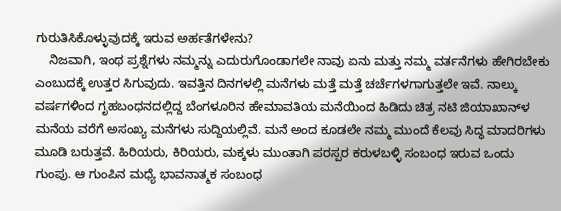ಗುರುತಿಸಿಕೊಳ್ಳುವುದಕ್ಕೆ ಇರುವ ಅರ್ಹತೆಗಳೇನು?
    ನಿಜವಾಗಿ, ಇಂಥ ಪ್ರಶ್ನೆಗಳು ನಮ್ಮನ್ನು ಎದುರುಗೊಂಡಾಗಲೇ ನಾವು ಏನು ಮತ್ತು ನಮ್ಮ ವರ್ತನೆಗಳು ಹೇಗಿರಬೇಕು ಎಂಬುದಕ್ಕೆ ಉತ್ತರ ಸಿಗುವುದು. ಇವತ್ತಿನ ದಿನಗಳಲ್ಲಿ ಮನೆಗಳು ಮತ್ತೆ ಮತ್ತೆ ಚರ್ಚೆಗಳಗಾಗುತ್ತಲೇ ಇವೆ. ನಾಲ್ಕು ವರ್ಷಗಳಿಂದ ಗೃಹಬಂಧನದಲ್ಲಿದ್ದ ಬೆಂಗಳೂರಿನ ಹೇಮಾವತಿಯ ಮನೆಯಿಂದ ಹಿಡಿದು ಚಿತ್ರ ನಟಿ ಜಿಯಾಖಾನ್‍ಳ ಮನೆಯ ವರೆಗೆ ಅಸಂಖ್ಯ ಮನೆಗಳು ಸುದ್ದಿಯಲ್ಲಿವೆ. ಮನೆ ಅಂದ ಕೂಡಲೇ ನಮ್ಮ ಮುಂದೆ ಕೆಲವು ಸಿದ್ಧ ಮಾದರಿಗಳು ಮೂಡಿ ಬರುತ್ತವೆ. ಹಿರಿಯರು, ಕಿರಿಯರು, ಮಕ್ಕಳು ಮುಂತಾಗಿ ಪರಸ್ಪರ ಕರುಳಬಳ್ಳಿ ಸಂಬಂಧ ಇರುವ ಒಂದು ಗುಂಪು. ಆ ಗುಂಪಿನ ಮಧ್ಯೆ ಭಾವನಾತ್ಮಕ ಸಂಬಂಧ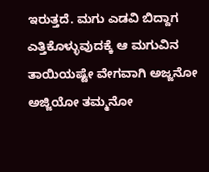ಇರುತ್ತದೆ. ಮಗು ಎಡವಿ ಬಿದ್ದಾಗ ಎತ್ತಿಕೊಳ್ಳುವುದಕ್ಕೆ ಆ ಮಗುವಿನ ತಾಯಿಯಷ್ಟೇ ವೇಗವಾಗಿ ಅಜ್ಜನೋ ಅಜ್ಜಿಯೋ ತಮ್ಮನೋ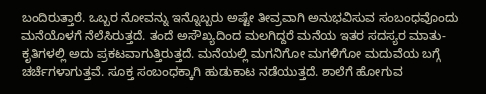ಬಂದಿರುತ್ತಾರೆ. ಒಬ್ಬರ ನೋವನ್ನು ಇನ್ನೊಬ್ಬರು ಅಷ್ಟೇ ತೀವ್ರವಾಗಿ ಅನುಭವಿಸುವ ಸಂಬಂಧವೊಂದು ಮನೆಯೊಳಗೆ ನೆಲೆಸಿರುತ್ತದೆ. ತಂದೆ ಅಸೌಖ್ಯದಿಂದ ಮಲಗಿದ್ದರೆ ಮನೆಯ ಇತರ ಸದಸ್ಯರ ಮಾತು-ಕೃತಿಗಳಲ್ಲಿ ಅದು ಪ್ರಕಟವಾಗುತ್ತಿರುತ್ತದೆ. ಮನೆಯಲ್ಲಿ ಮಗನಿಗೋ ಮಗಳಿಗೋ ಮದುವೆಯ ಬಗ್ಗೆ ಚರ್ಚೆಗಳಾಗುತ್ತವೆ. ಸೂಕ್ತ ಸಂಬಂಧಕ್ಕಾಗಿ ಹುಡುಕಾಟ ನಡೆಯುತ್ತದೆ. ಶಾಲೆಗೆ ಹೋಗುವ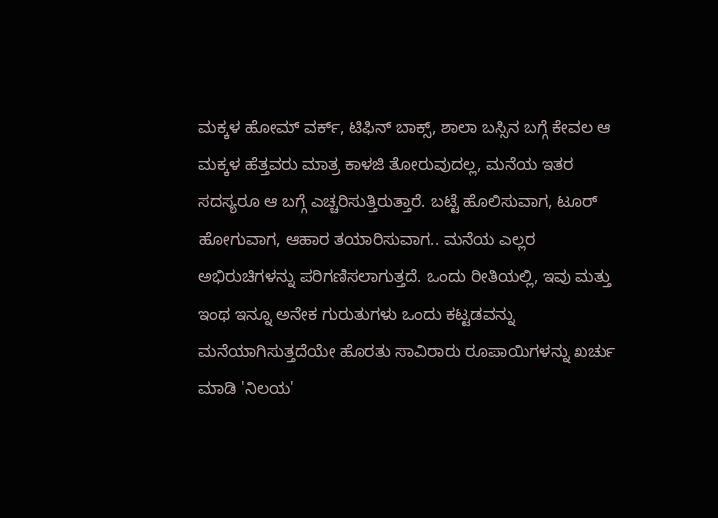ಮಕ್ಕಳ ಹೋಮ್ ವರ್ಕ್, ಟಿಫಿನ್ ಬಾಕ್ಸ್, ಶಾಲಾ ಬಸ್ಸಿನ ಬಗ್ಗೆ ಕೇವಲ ಆ ಮಕ್ಕಳ ಹೆತ್ತವರು ಮಾತ್ರ ಕಾಳಜಿ ತೋರುವುದಲ್ಲ, ಮನೆಯ ಇತರ ಸದಸ್ಯರೂ ಆ ಬಗ್ಗೆ ಎಚ್ಚರಿಸುತ್ತಿರುತ್ತಾರೆ. ಬಟ್ಟೆ ಹೊಲಿಸುವಾಗ, ಟೂರ್ ಹೋಗುವಾಗ, ಆಹಾರ ತಯಾರಿಸುವಾಗ.. ಮನೆಯ ಎಲ್ಲರ ಅಭಿರುಚಿಗಳನ್ನು ಪರಿಗಣಿಸಲಾಗುತ್ತದೆ. ಒಂದು ರೀತಿಯಲ್ಲಿ, ಇವು ಮತ್ತು ಇಂಥ ಇನ್ನೂ ಅನೇಕ ಗುರುತುಗಳು ಒಂದು ಕಟ್ಟಡವನ್ನು ಮನೆಯಾಗಿಸುತ್ತದೆಯೇ ಹೊರತು ಸಾವಿರಾರು ರೂಪಾಯಿಗಳನ್ನು ಖರ್ಚು ಮಾಡಿ 'ನಿಲಯ'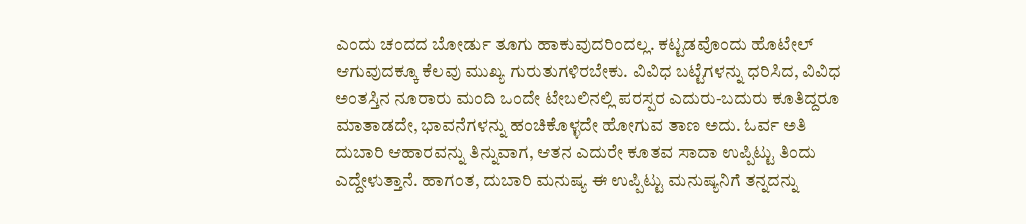ಎಂದು ಚಂದದ ಬೋರ್ಡು ತೂಗು ಹಾಕುವುದರಿಂದಲ್ಲ. ಕಟ್ಟಡವೊಂದು ಹೊಟೇಲ್ ಆಗುವುದಕ್ಕೂ ಕೆಲವು ಮುಖ್ಯ ಗುರುತುಗಳಿರಬೇಕು. ವಿವಿಧ ಬಟ್ಟೆಗಳನ್ನು ಧರಿಸಿದ, ವಿವಿಧ ಅಂತಸ್ತಿನ ನೂರಾರು ಮಂದಿ ಒಂದೇ ಟೇಬಲಿನಲ್ಲಿ ಪರಸ್ಪರ ಎದುರು-ಬದುರು ಕೂತಿದ್ದರೂ ಮಾತಾಡದೇ, ಭಾವನೆಗಳನ್ನು ಹಂಚಿಕೊಳ್ಳದೇ ಹೋಗುವ ತಾಣ ಅದು. ಓರ್ವ ಅತಿ ದುಬಾರಿ ಆಹಾರವನ್ನು ತಿನ್ನುವಾಗ, ಆತನ ಎದುರೇ ಕೂತವ ಸಾದಾ ಉಪ್ಪಿಟ್ಟು ತಿಂದು ಎದ್ದೇಳುತ್ತಾನೆ. ಹಾಗಂತ, ದುಬಾರಿ ಮನುಷ್ಯ ಈ ಉಪ್ಪಿಟ್ಟು ಮನುಷ್ಯನಿಗೆ ತನ್ನದನ್ನು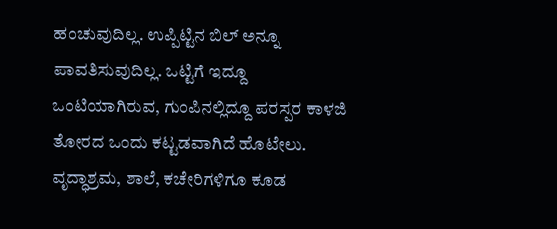ಹಂಚುವುದಿಲ್ಲ. ಉಪ್ಪಿಟ್ಟಿನ ಬಿಲ್ ಅನ್ನೂ ಪಾವತಿಸುವುದಿಲ್ಲ. ಒಟ್ಟಿಗೆ ಇದ್ದೂ ಒಂಟಿಯಾಗಿರುವ, ಗುಂಪಿನಲ್ಲಿದ್ದೂ ಪರಸ್ಪರ ಕಾಳಜಿ ತೋರದ ಒಂದು ಕಟ್ಟಡವಾಗಿದೆ ಹೊಟೇಲು. ವೃದ್ಧಾಶ್ರಮ, ಶಾಲೆ, ಕಚೇರಿಗಳಿಗೂ ಕೂಡ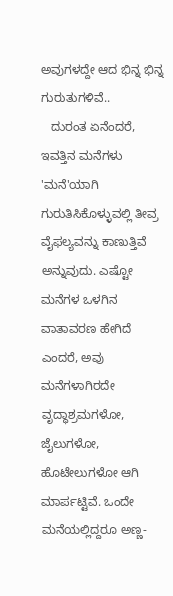ಅವುಗಳದ್ದೇ ಆದ ಭಿನ್ನ ಭಿನ್ನ ಗುರುತುಗಳಿವೆ..
   ದುರಂತ ಏನೆಂದರೆ, ಇವತ್ತಿನ ಮನೆಗಳು 'ಮನೆ'ಯಾಗಿ ಗುರುತಿಸಿಕೊಳ್ಳುವಲ್ಲಿ ತೀವ್ರ ವೈಫಲ್ಯವನ್ನು ಕಾಣುತ್ತಿವೆ ಅನ್ನುವುದು. ಎಷ್ಟೋ ಮನೆಗಳ ಒಳಗಿನ ವಾತಾವರಣ ಹೇಗಿದೆ ಎಂದರೆ, ಅವು ಮನೆಗಳಾಗಿರದೇ ವೃದ್ಧಾಶ್ರಮಗಳೋ, ಜೈಲುಗಳೋ, ಹೊಟೇಲುಗಳೋ ಆಗಿ ಮಾರ್ಪಟ್ಟಿವೆ. ಒಂದೇ ಮನೆಯಲ್ಲಿದ್ದರೂ ಅಣ್ಣ-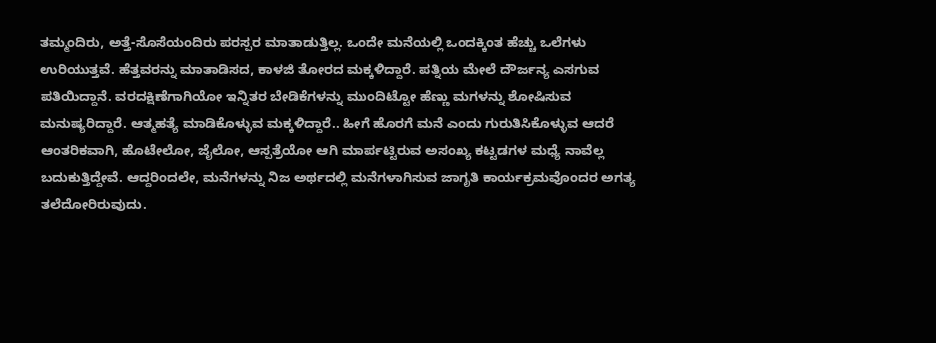ತಮ್ಮಂದಿರು, ಅತ್ತೆ-ಸೊಸೆಯಂದಿರು ಪರಸ್ಪರ ಮಾತಾಡುತ್ತಿಲ್ಲ. ಒಂದೇ ಮನೆಯಲ್ಲಿ ಒಂದಕ್ಕಿಂತ ಹೆಚ್ಚು ಒಲೆಗಳು ಉರಿಯುತ್ತವೆ. ಹೆತ್ತವರನ್ನು ಮಾತಾಡಿಸದ, ಕಾಳಜಿ ತೋರದ ಮಕ್ಕಳಿದ್ದಾರೆ. ಪತ್ನಿಯ ಮೇಲೆ ದೌರ್ಜನ್ಯ ಎಸಗುವ ಪತಿಯಿದ್ದಾನೆ. ವರದಕ್ಷಿಣೆಗಾಗಿಯೋ ಇನ್ನಿತರ ಬೇಡಿಕೆಗಳನ್ನು ಮುಂದಿಟ್ಟೋ ಹೆಣ್ಣು ಮಗಳನ್ನು ಶೋಷಿಸುವ ಮನುಷ್ಯರಿದ್ದಾರೆ. ಆತ್ಮಹತ್ಯೆ ಮಾಡಿಕೊಳ್ಳುವ ಮಕ್ಕಳಿದ್ದಾರೆ.. ಹೀಗೆ ಹೊರಗೆ ಮನೆ ಎಂದು ಗುರುತಿಸಿಕೊಳ್ಳುವ ಆದರೆ ಆಂತರಿಕವಾಗಿ, ಹೊಟೇಲೋ, ಜೈಲೋ, ಆಸ್ಪತ್ರೆಯೋ ಆಗಿ ಮಾರ್ಪಟ್ಟಿರುವ ಅಸಂಖ್ಯ ಕಟ್ಟಡಗಳ ಮಧ್ಯೆ ನಾವೆಲ್ಲ ಬದುಕುತ್ತಿದ್ದೇವೆ. ಆದ್ದರಿಂದಲೇ, ಮನೆಗಳನ್ನು ನಿಜ ಅರ್ಥದಲ್ಲಿ ಮನೆಗಳಾಗಿಸುವ ಜಾಗೃತಿ ಕಾರ್ಯಕ್ರಮವೊಂದರ ಅಗತ್ಯ ತಲೆದೋರಿರುವುದು.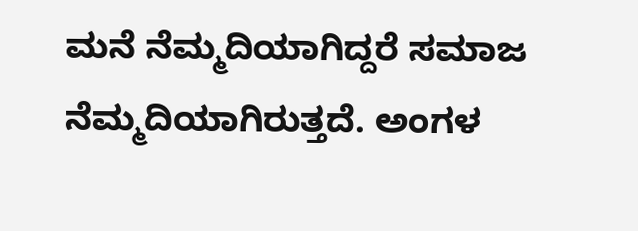ಮನೆ ನೆಮ್ಮದಿಯಾಗಿದ್ದರೆ ಸಮಾಜ ನೆಮ್ಮದಿಯಾಗಿರುತ್ತದೆ. ಅಂಗಳ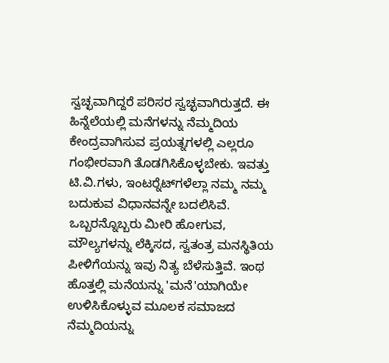ಸ್ವಚ್ಛವಾಗಿದ್ದರೆ ಪರಿಸರ ಸ್ವಚ್ಛವಾಗಿರುತ್ತದೆ. ಈ ಹಿನ್ನೆಲೆಯಲ್ಲಿ ಮನೆಗಳನ್ನು ನೆಮ್ಮದಿಯ ಕೇಂದ್ರವಾಗಿಸುವ ಪ್ರಯತ್ನಗಳಲ್ಲಿ ಎಲ್ಲರೂ ಗಂಭೀರವಾಗಿ ತೊಡಗಿಸಿಕೊಳ್ಳಬೇಕು. ಇವತ್ತು ಟಿ.ವಿ.ಗಳು, ಇಂಟರ್‍ನೆಟ್‍ಗಳೆಲ್ಲಾ ನಮ್ಮ ನಮ್ಮ ಬದುಕುವ ವಿಧಾನವನ್ನೇ ಬದಲಿಸಿವೆ.  ಒಬ್ಬರನ್ನೊಬ್ಬರು ಮೀರಿ ಹೋಗುವ, ಮೌಲ್ಯಗಳನ್ನು ಲೆಕ್ಕಿಸದ, ಸ್ವತಂತ್ರ ಮನಸ್ಥಿತಿಯ ಪೀಳಿಗೆಯನ್ನು ಇವು ನಿತ್ಯ ಬೆಳೆಸುತ್ತಿವೆ. ಇಂಥ ಹೊತ್ತಲ್ಲಿ ಮನೆಯನ್ನು 'ಮನೆ'ಯಾಗಿಯೇ ಉಳಿಸಿಕೊಳ್ಳುವ ಮೂಲಕ ಸಮಾಜದ ನೆಮ್ಮದಿಯನ್ನು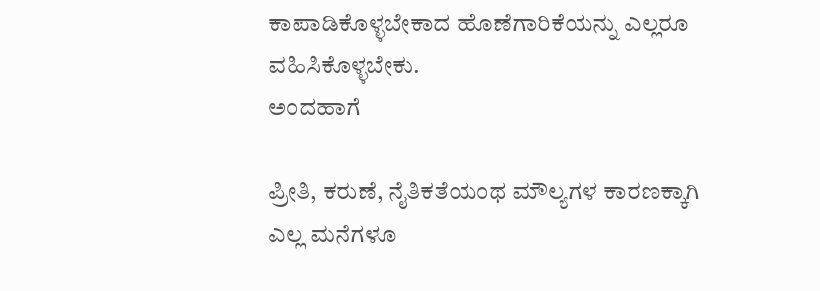ಕಾಪಾಡಿಕೊಳ್ಳಬೇಕಾದ ಹೊಣೆಗಾರಿಕೆಯನ್ನು ಎಲ್ಲರೂ ವಹಿಸಿಕೊಳ್ಳಬೇಕು.
ಅಂದಹಾಗೆ

ಪ್ರೀತಿ, ಕರುಣೆ, ನೈತಿಕತೆಯಂಥ ಮೌಲ್ಯಗಳ ಕಾರಣಕ್ಕಾಗಿ ಎಲ್ಲ ಮನೆಗಳೂ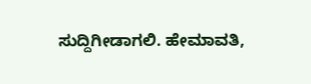ಸುದ್ದಿಗೀಡಾಗಲಿ. ಹೇಮಾವತಿ,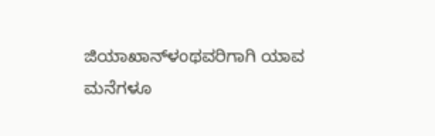ಜಿಯಾಖಾನ್‍ಳಂಥವರಿಗಾಗಿ ಯಾವ ಮನೆಗಳೂ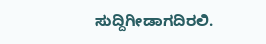ಸುದ್ದಿಗೀಡಾಗದಿರಲಿ.